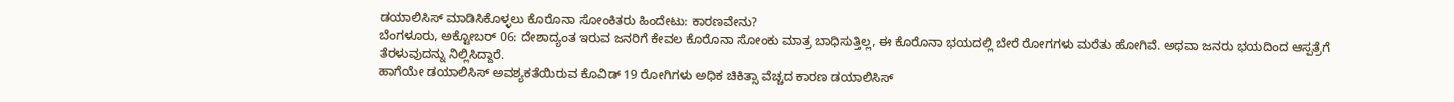ಡಯಾಲಿಸಿಸ್ ಮಾಡಿಸಿಕೊಳ್ಳಲು ಕೊರೊನಾ ಸೋಂಕಿತರು ಹಿಂದೇಟು: ಕಾರಣವೇನು?
ಬೆಂಗಳೂರು, ಅಕ್ಟೋಬರ್ 06: ದೇಶಾದ್ಯಂತ ಇರುವ ಜನರಿಗೆ ಕೇವಲ ಕೊರೊನಾ ಸೋಂಕು ಮಾತ್ರ ಬಾಧಿಸುತ್ತಿಲ್ಲ, ಈ ಕೊರೊನಾ ಭಯದಲ್ಲಿ ಬೇರೆ ರೋಗಗಳು ಮರೆತು ಹೋಗಿವೆ. ಅಥವಾ ಜನರು ಭಯದಿಂದ ಆಸ್ಪತ್ರೆಗೆ ತೆರಳುವುದನ್ನು ನಿಲ್ಲಿಸಿದ್ದಾರೆ.
ಹಾಗೆಯೇ ಡಯಾಲಿಸಿಸ್ ಅವಶ್ಯಕತೆಯಿರುವ ಕೊವಿಡ್ 19 ರೋಗಿಗಳು ಅಧಿಕ ಚಿಕಿತ್ಸಾ ವೆಚ್ಚದ ಕಾರಣ ಡಯಾಲಿಸಿಸ್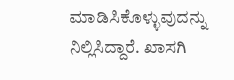ಮಾಡಿಸಿಕೊಳ್ಳುವುದನ್ನು ನಿಲ್ಲಿಸಿದ್ದಾರೆ. ಖಾಸಗಿ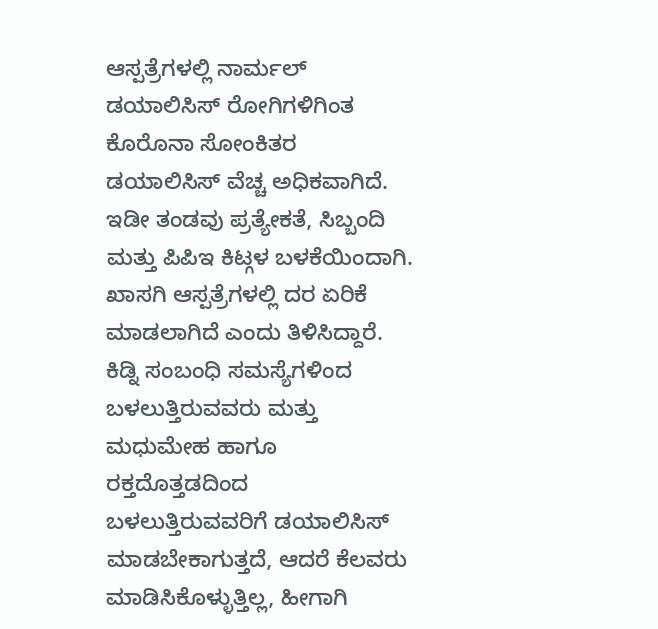ಆಸ್ಪತ್ರೆಗಳಲ್ಲಿ ನಾರ್ಮಲ್ ಡಯಾಲಿಸಿಸ್ ರೋಗಿಗಳಿಗಿಂತ ಕೊರೊನಾ ಸೋಂಕಿತರ ಡಯಾಲಿಸಿಸ್ ವೆಚ್ಚ ಅಧಿಕವಾಗಿದೆ.
ಇಡೀ ತಂಡವು ಪ್ರತ್ಯೇಕತೆ, ಸಿಬ್ಬಂದಿ ಮತ್ತು ಪಿಪಿಇ ಕಿಟ್ಗಳ ಬಳಕೆಯಿಂದಾಗಿ. ಖಾಸಗಿ ಆಸ್ಪತ್ರೆಗಳಲ್ಲಿ ದರ ಏರಿಕೆ ಮಾಡಲಾಗಿದೆ ಎಂದು ತಿಳಿಸಿದ್ದಾರೆ.
ಕಿಡ್ನಿ ಸಂಬಂಧಿ ಸಮಸ್ಯೆಗಳಿಂದ ಬಳಲುತ್ತಿರುವವರು ಮತ್ತು ಮಧುಮೇಹ ಹಾಗೂ ರಕ್ತದೊತ್ತಡದಿಂದ ಬಳಲುತ್ತಿರುವವರಿಗೆ ಡಯಾಲಿಸಿಸ್ ಮಾಡಬೇಕಾಗುತ್ತದೆ, ಆದರೆ ಕೆಲವರು ಮಾಡಿಸಿಕೊಳ್ಳುತ್ತಿಲ್ಲ, ಹೀಗಾಗಿ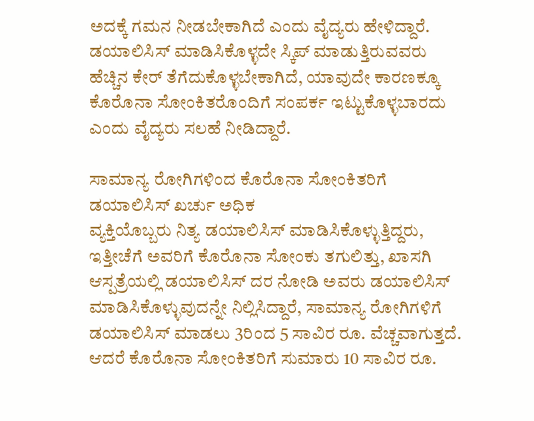ಅದಕ್ಕೆ ಗಮನ ನೀಡಬೇಕಾಗಿದೆ ಎಂದು ವೈದ್ಯರು ಹೇಳಿದ್ದಾರೆ.
ಡಯಾಲಿಸಿಸ್ ಮಾಡಿಸಿಕೊಳ್ಳದೇ ಸ್ಕಿಪ್ ಮಾಡುತ್ತಿರುವವರು ಹೆಚ್ಚಿನ ಕೇರ್ ತೆಗೆದುಕೊಳ್ಳಬೇಕಾಗಿದೆ, ಯಾವುದೇ ಕಾರಣಕ್ಕೂ ಕೊರೊನಾ ಸೋಂಕಿತರೊಂದಿಗೆ ಸಂಪರ್ಕ ಇಟ್ಟುಕೊಳ್ಳಬಾರದು ಎಂದು ವೈದ್ಯರು ಸಲಹೆ ನೀಡಿದ್ದಾರೆ.

ಸಾಮಾನ್ಯ ರೋಗಿಗಳಿಂದ ಕೊರೊನಾ ಸೋಂಕಿತರಿಗೆ ಡಯಾಲಿಸಿಸ್ ಖರ್ಚು ಅಧಿಕ
ವ್ಯಕ್ತಿಯೊಬ್ಬರು ನಿತ್ಯ ಡಯಾಲಿಸಿಸ್ ಮಾಡಿಸಿಕೊಳ್ಳುತ್ತಿದ್ದರು, ಇತ್ತೀಚೆಗೆ ಅವರಿಗೆ ಕೊರೊನಾ ಸೋಂಕು ತಗುಲಿತ್ತು, ಖಾಸಗಿ ಆಸ್ಪತ್ರೆಯಲ್ಲಿ ಡಯಾಲಿಸಿಸ್ ದರ ನೋಡಿ ಅವರು ಡಯಾಲಿಸಿಸ್ ಮಾಡಿಸಿಕೊಳ್ಳುವುದನ್ನೇ ನಿಲ್ಲಿಸಿದ್ದಾರೆ, ಸಾಮಾನ್ಯ ರೋಗಿಗಳಿಗೆ ಡಯಾಲಿಸಿಸ್ ಮಾಡಲು 3ರಿಂದ 5 ಸಾವಿರ ರೂ. ವೆಚ್ಚವಾಗುತ್ತದೆ. ಆದರೆ ಕೊರೊನಾ ಸೋಂಕಿತರಿಗೆ ಸುಮಾರು 10 ಸಾವಿರ ರೂ.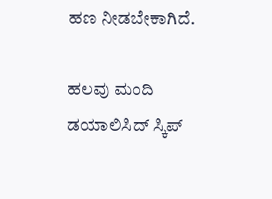ಹಣ ನೀಡಬೇಕಾಗಿದೆ.

ಹಲವು ಮಂದಿ ಡಯಾಲಿಸಿದ್ ಸ್ಕಿಪ್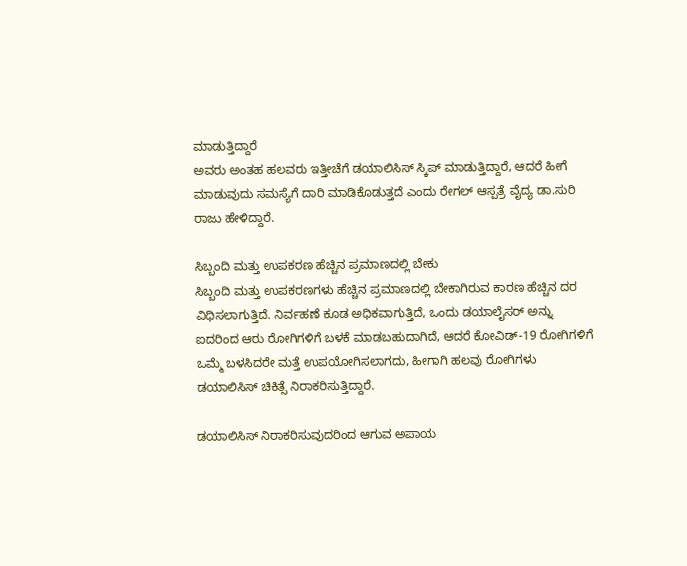ಮಾಡುತ್ತಿದ್ದಾರೆ
ಅವರು ಅಂತಹ ಹಲವರು ಇತ್ತೀಚೆಗೆ ಡಯಾಲಿಸಿಸ್ ಸ್ಕಿಪ್ ಮಾಡುತ್ತಿದ್ದಾರೆ, ಆದರೆ ಹೀಗೆ ಮಾಡುವುದು ಸಮಸ್ಯೆಗೆ ದಾರಿ ಮಾಡಿಕೊಡುತ್ತದೆ ಎಂದು ರೇಗಲ್ ಆಸ್ಪತ್ರೆ ವೈದ್ಯ ಡಾ.ಸುರಿ ರಾಜು ಹೇಳಿದ್ದಾರೆ.

ಸಿಬ್ಬಂದಿ ಮತ್ತು ಉಪಕರಣ ಹೆಚ್ಚಿನ ಪ್ರಮಾಣದಲ್ಲಿ ಬೇಕು
ಸಿಬ್ಬಂದಿ ಮತ್ತು ಉಪಕರಣಗಳು ಹೆಚ್ಚಿನ ಪ್ರಮಾಣದಲ್ಲಿ ಬೇಕಾಗಿರುವ ಕಾರಣ ಹೆಚ್ಚಿನ ದರ ವಿಧಿಸಲಾಗುತ್ತಿದೆ. ನಿರ್ವಹಣೆ ಕೂಡ ಅಧಿಕವಾಗುತ್ತಿದೆ, ಒಂದು ಡಯಾಲೈಸರ್ ಅನ್ನು ಐದರಿಂದ ಆರು ರೋಗಿಗಳಿಗೆ ಬಳಕೆ ಮಾಡಬಹುದಾಗಿದೆ, ಆದರೆ ಕೋವಿಡ್-19 ರೋಗಿಗಳಿಗೆ ಒಮ್ಮೆ ಬಳಸಿದರೇ ಮತ್ತೆ ಉಪಯೋಗಿಸಲಾಗದು, ಹೀಗಾಗಿ ಹಲವು ರೋಗಿಗಳು ಡಯಾಲಿಸಿಸ್ ಚಿಕಿತ್ಸೆ ನಿರಾಕರಿಸುತ್ತಿದ್ದಾರೆ.

ಡಯಾಲಿಸಿಸ್ ನಿರಾಕರಿಸುವುದರಿಂದ ಆಗುವ ಅಪಾಯ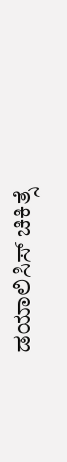ಡಯಾಲಿಸಿಸ್ ಚಿಕಿತ್ಸೆ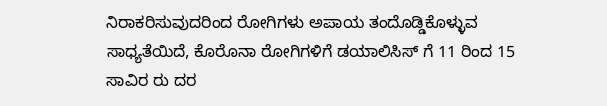ನಿರಾಕರಿಸುವುದರಿಂದ ರೋಗಿಗಳು ಅಪಾಯ ತಂದೊಡ್ಡಿಕೊಳ್ಳುವ ಸಾಧ್ಯತೆಯಿದೆ, ಕೊರೊನಾ ರೋಗಿಗಳಿಗೆ ಡಯಾಲಿಸಿಸ್ ಗೆ 11 ರಿಂದ 15 ಸಾವಿರ ರು ದರ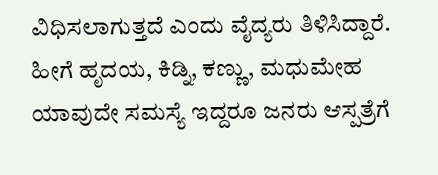ವಿಧಿಸಲಾಗುತ್ತದೆ ಎಂದು ವೈದ್ಯರು ತಿಳಿಸಿದ್ದಾರೆ. ಹೀಗೆ ಹೃದಯ, ಕಿಡ್ನಿ, ಕಣ್ಣು, ಮಧುಮೇಹ ಯಾವುದೇ ಸಮಸ್ಯೆ ಇದ್ದರೂ ಜನರು ಆಸ್ಪತ್ರೆಗೆ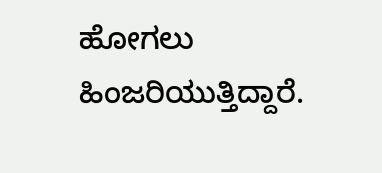ಹೋಗಲು ಹಿಂಜರಿಯುತ್ತಿದ್ದಾರೆ.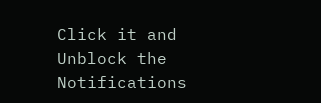Click it and Unblock the Notifications